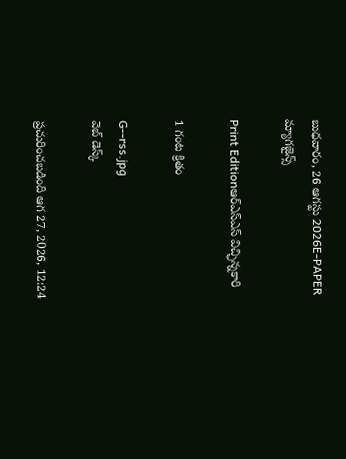బుధవారం, 26 ఆగస్టు 2026E-PAPER
మ్యాగజైన్స్

Print Editionఆర్‌ఎస్‌ఎస్‌ విచ్ఛిన్నకారి

1 గంట క్రితం

G--rss.jpg
వెబ్ డెస్క్

ప్రచురించబడింది ఆగ 27, 2026, 12:24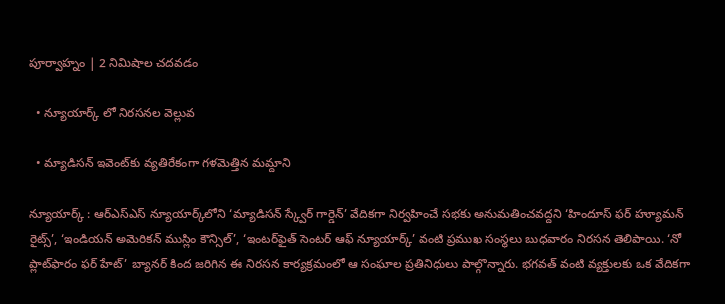పూర్వాహ్నం | 2 నిమిషాల చదవడం

  • న్యూయార్క్‌ లో నిరసనల వెల్లువ

  • మ్యాడిసన్‌ ఇవెంట్‌కు వ్యతిరేకంగా గళమెత్తిన మమ్దాని

న్యూయార్క్‌ : ఆర్‌ఎస్ఎస్ న్యూయార్క్‌లోని ‘మ్యాడిసన్ స్క్వేర్ గార్డెన్’ వేదికగా నిర్వహించే సభకు అనుమతించవద్దని ‘హిందూస్ ఫర్ హ్యూమన్ రైట్స్’, ‘ఇండియన్ అమెరికన్ ముస్లిం కౌన్సిల్’, ‘ఇంటర్‌ఫైత్ సెంటర్ ఆఫ్ న్యూయార్క్’ వంటి ప్రముఖ సంస్థలు బుధవారం నిరసన తెలిపాయి. ‘నో ప్లాట్‌‌ఫారం ఫర్‌ ‌హేట్‌’ బ్యానర్‌ ‌కింద జరిగిన ఈ నిరసన కార్యక్రమంలో ఆ సంఘాల ప్రతినిధులు పాల్గొన్నారు. భగవత్‌ ‌వంటి వ్యక్తులకు ఒక వేదికగా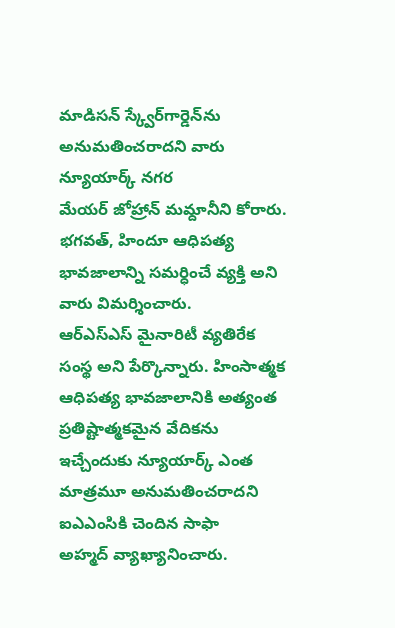మాడిసన్‌‌ స్క్వేర్‌‌గార్డెన్‌‌ను అనుమతించరాదని వారు న్యూయార్క్‌‌ నగర మేయర్‌ ‌జోహ్రాన్‌ ‌మమ్దానీని కోరారు. భగవత్‌, హిందూ ఆధిపత్య భావజాలాన్ని సమర్ధించే వ్యక్తి అని వారు విమర్శించారు. ఆర్‌ఎస్‌ఎస్‌ ‌మైనారిటీ వ్యతిరేక సంస్థ అని పేర్కొన్నారు. హింసాత్మక ఆధిపత్య భావజాలానికి అత్యంత ప్రతిష్టాత్మకమైన వేదికను ఇచ్చేందుకు న్యూయార్క్‌‌ ఎంత మాత్రమూ అనుమతించరాదని ఐఎఎంసికి చెందిన సాఫా అహ్మద్‌ ‌వ్యాఖ్యానించారు.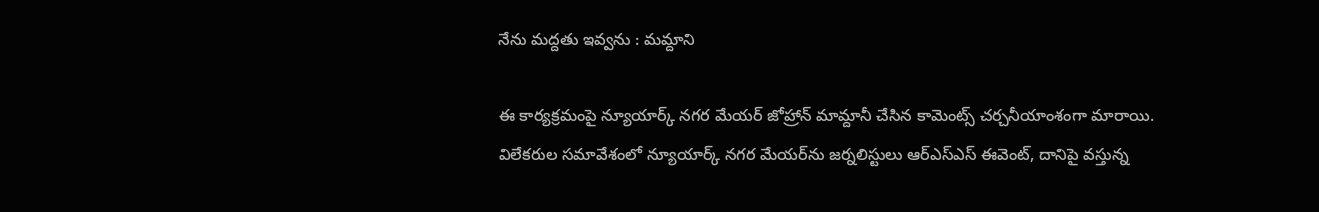నేను మద్దతు ఇవ్వను : మమ్దాని

ఈ కార్యక్రమంపై న్యూయార్క్ నగర మేయర్ జోహ్రాన్ మామ్దానీ చేసిన కామెంట్స్ చర్చనీయాంశంగా మారాయి. విలేకరుల సమావేశంలో న్యూయార్క్ నగర మేయర్‌‌ను జర్నలిస్టులు ఆర్‌ఎస్ఎస్ ఈవెంట్, దానిపై వస్తున్న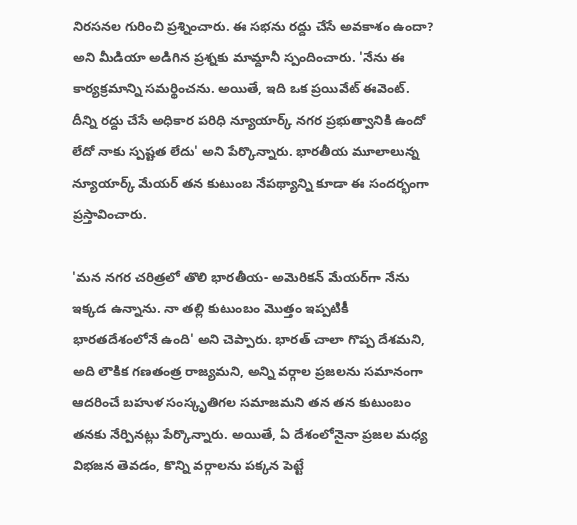నిరసనల గురించి ప్రశ్నించారు. ఈ సభను రద్దు చేసే అవకాశం ఉందా? అని మీడియా అడిగిన ప్రశ్నకు మామ్దానీ స్పందించారు. 'నేను ఈ కార్యక్రమాన్ని సమర్థించను. అయితే, ఇది ఒక ప్రయివేట్ ఈవెంట్. దీన్ని రద్దు చేసే అధికార పరిధి న్యూయార్క్ నగర ప్రభుత్వానికి ఉందో లేదో నాకు స్పష్టత లేదు' అని పేర్కొన్నారు. భారతీయ మూలాలున్న న్యూయార్క్‌ మేయర్‌ తన కుటుంబ నేపథ్యాన్ని కూడా ఈ సందర్భంగా ప్రస్తావించారు.

'మన నగర చరిత్రలో తొలి భారతీయ- అమెరికన్‌ మేయర్‌గా నేను ఇక్కడ ఉన్నాను. నా తల్లి కుటుంబం మొత్తం ఇప్పటికీ భారతదేశంలోనే ఉంది' అని చెప్పారు. భారత్ చాలా గొప్ప దేశమని, అది లౌకిక గణతంత్ర రాజ్యమని, అన్ని వర్గాల ప్రజలను సమానంగా ఆదరించే బహుళ సంస్కృతిగల సమాజమని తన తన కుటుంబం తనకు నేర్పినట్లు పేర్కొన్నారు. అయితే, ఏ దేశంలోనైనా ప్రజల మధ్య విభజన తెవడం, కొన్ని వర్గాలను పక్కన పెట్టే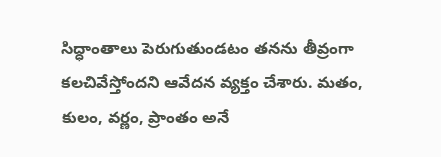సిద్ధాంతాలు పెరుగుతుండటం తనను తీవ్రంగా కలచివేస్తోందని ఆవేదన వ్యక్తం చేశారు. మతం, కులం, వర్ణం, ప్రాంతం అనే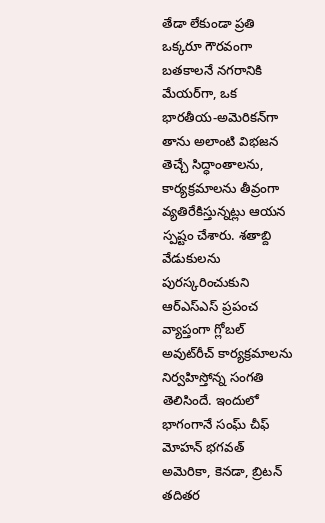తేడా లేకుండా ప్రతి ఒక్కరూ గౌరవంగా బతకాలనే నగరానికి మేయర్‌గా, ఒక భారతీయ-అమెరికన్‌గా తాను అలాంటి విభజన తెచ్చే సిద్ధాంతాలను, కార్యక్రమాలను తీవ్రంగా వ్యతిరేకిస్తున్నట్లు ఆయన స్పష్టం చేశారు. శతాబ్ది వేడుకులను పురస్కరించుకుని ఆర్‌ఎస్ఎస్ ప్రపంచ వ్యాప్తంగా గ్లోబల్ అవుట్‌రీచ్ కార్యక్రమాలను నిర్వహిస్తోన్న సంగతి తెలిసిందే. ఇందులో భాగంగానే సంఘ్ చీఫ్ మోహన్ భగవత్ అమెరికా, కెనడా, బ్రిటన్ తదితర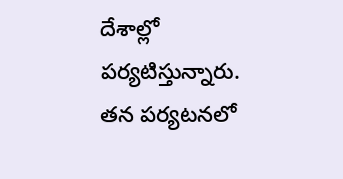దేశాల్లో పర్యటిస్తున్నారు. తన పర్యటనలో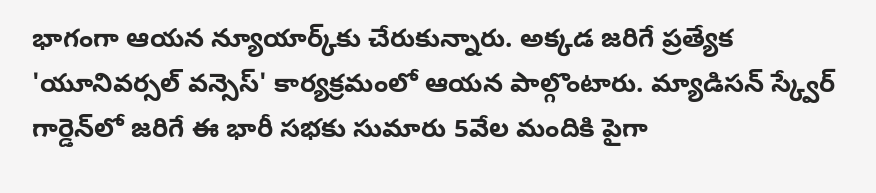భాగంగా ఆయన న్యూయార్క్‌కు చేరుకున్నారు. అక్కడ జరిగే ప్రత్యేక 'యూనివర్సల్ వన్సెస్' కార్యక్రమంలో ఆయన పాల్గొంటారు. మ్యాడిసన్ స్క్వేర్ గార్డెన్‌లో జరిగే ఈ భారీ సభకు సుమారు 5వేల మందికి పైగా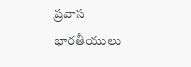ప్రవాస భారతీయులు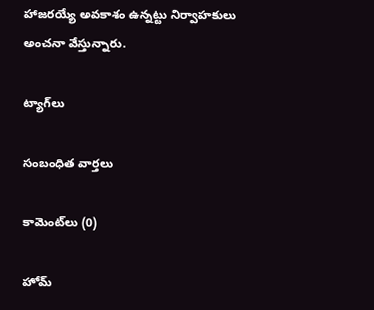హాజరయ్యే అవకాశం ఉన్నట్టు నిర్వాహకులు అంచనా వేస్తున్నారు.

ట్యాగ్‌లు

సంబంధిత వార్తలు

కామెంట్‌లు (0)

హోమ్